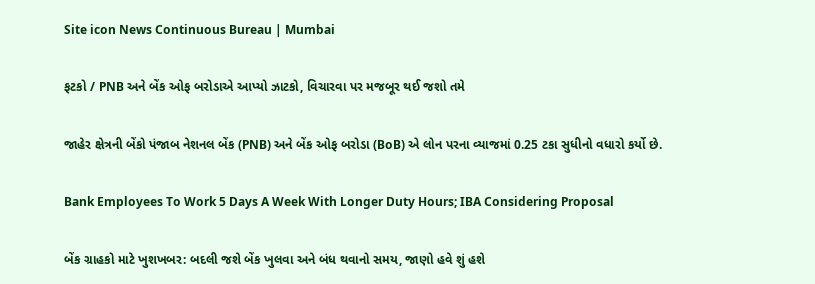Site icon News Continuous Bureau | Mumbai

ફટકો / PNB અને બેંક ઓફ બરોડાએ આપ્યો ઝાટકો, વિચારવા પર મજબૂર થઈ જશો તમે

જાહેર ક્ષેત્રની બેંકો પંજાબ નેશનલ બેંક (PNB) અને બેંક ઓફ બરોડા (BoB) એ લોન પરના વ્યાજમાં 0.25 ટકા સુધીનો વધારો કર્યો છે.

Bank Employees To Work 5 Days A Week With Longer Duty Hours; IBA Considering Proposal

બેંક ગ્રાહકો માટે ખુશખબર: બદલી જશે બેંક ખુલવા અને બંધ થવાનો સમય, જાણો હવે શું હશે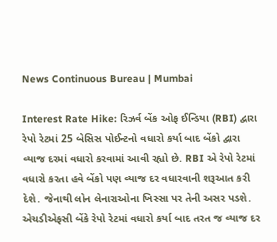News Continuous Bureau | Mumbai

Interest Rate Hike: રિઝર્વ બેંક ઓફ ઈન્ડિયા (RBI) દ્વારા રેપો રેટમાં 25 બેસિસ પોઈન્ટનો વધારો કર્યા બાદ બેંકો દ્વારા વ્યાજ દરમાં વધારો કરવામાં આવી રહ્યો છે. RBI એ રેપો રેટમાં વધારો કરતા હવે બેંકો પણ વ્યાજ દર વધારવાની શરૂઆત કરી દેશે. જેનાથી લોન લેનારાઓના ખિસ્સા પર તેની અસર પડશે. એચડીએફસી બેંકે રેપો રેટમાં વધારો કર્યા બાદ તરત જ વ્યાજ દર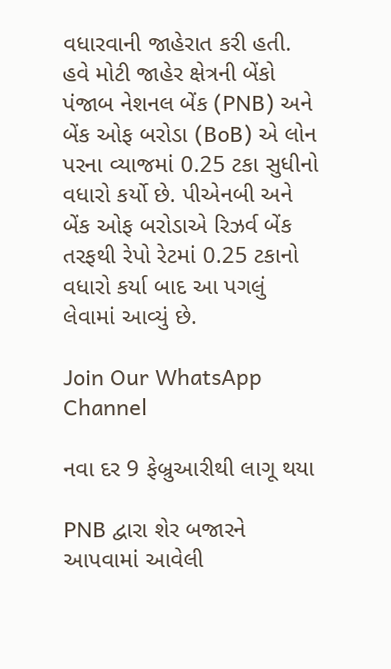વધારવાની જાહેરાત કરી હતી. હવે મોટી જાહેર ક્ષેત્રની બેંકો પંજાબ નેશનલ બેંક (PNB) અને બેંક ઓફ બરોડા (BoB) એ લોન પરના વ્યાજમાં 0.25 ટકા સુધીનો વધારો કર્યો છે. પીએનબી અને બેંક ઓફ બરોડાએ રિઝર્વ બેંક તરફથી રેપો રેટમાં 0.25 ટકાનો વધારો કર્યા બાદ આ પગલું લેવામાં આવ્યું છે.

Join Our WhatsApp Channel

નવા દર 9 ફેબ્રુઆરીથી લાગૂ થયા

PNB દ્વારા શેર બજારને આપવામાં આવેલી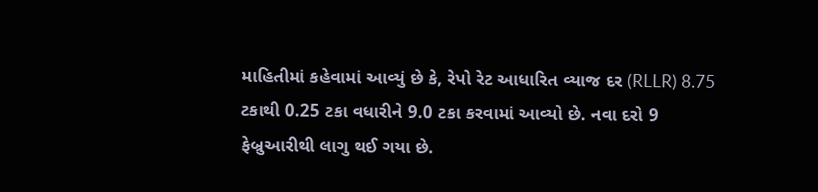માહિતીમાં કહેવામાં આવ્યું છે કે, રેપો રેટ આધારિત વ્યાજ દર (RLLR) 8.75 ટકાથી 0.25 ટકા વધારીને 9.0 ટકા કરવામાં આવ્યો છે. નવા દરો 9 ફેબ્રુઆરીથી લાગુ થઈ ગયા છે.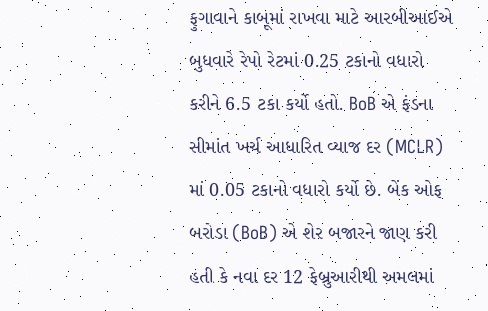ફુગાવાને કાબૂમાં રાખવા માટે આરબીઆઈએ બુધવારે રેપો રેટમાં 0.25 ટકાનો વધારો કરીને 6.5 ટકા કર્યો હતો. BoB એ ફંડના સીમાંત ખર્ચ આધારિત વ્યાજ દર (MCLR) માં 0.05 ટકાનો વધારો કર્યો છે. બેંક ઓફ બરોડા (BoB) એ શેર બજારને જાણ કરી હતી કે નવા દર 12 ફેબ્રુઆરીથી અમલમાં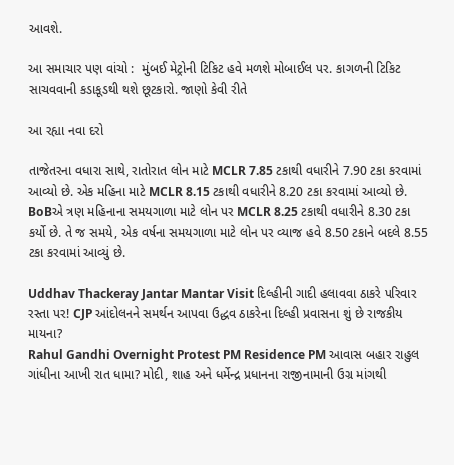આવશે.

આ સમાચાર પણ વાંચો :  મુંબઈ મેટ્રોની ટિકિટ હવે મળશે મોબાઈલ પર. કાગળની ટિકિટ સાચવવાની કડાકૂડથી થશે છૂટકારો. જાણો કેવી રીતે

આ રહ્યા નવા દરો

તાજેતરના વધારા સાથે, રાતોરાત લોન માટે MCLR 7.85 ટકાથી વધારીને 7.90 ટકા કરવામાં આવ્યો છે. એક મહિના માટે MCLR 8.15 ટકાથી વધારીને 8.20 ટકા કરવામાં આવ્યો છે. BoBએ ત્રણ મહિનાના સમયગાળા માટે લોન પર MCLR 8.25 ટકાથી વધારીને 8.30 ટકા કર્યો છે. તે જ સમયે, એક વર્ષના સમયગાળા માટે લોન પર વ્યાજ હવે 8.50 ટકાને બદલે 8.55 ટકા કરવામાં આવ્યું છે.

Uddhav Thackeray Jantar Mantar Visit દિલ્હીની ગાદી હલાવવા ઠાકરે પરિવાર રસ્તા પર! CJP આંદોલનને સમર્થન આપવા ઉદ્ધવ ઠાકરેના દિલ્હી પ્રવાસના શું છે રાજકીય માયના?
Rahul Gandhi Overnight Protest PM Residence PM આવાસ બહાર રાહુલ ગાંધીના આખી રાત ધામા? મોદી, શાહ અને ધર્મેન્દ્ર પ્રધાનના રાજીનામાની ઉગ્ર માંગથી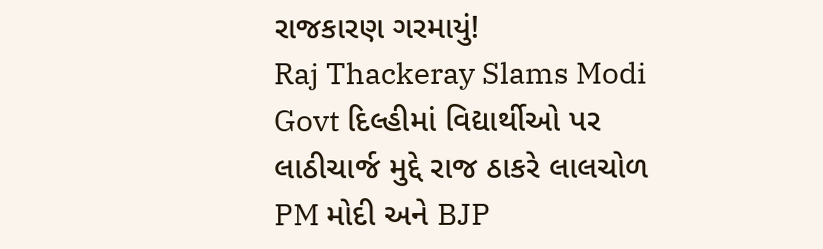રાજકારણ ગરમાયું!
Raj Thackeray Slams Modi Govt દિલ્હીમાં વિદ્યાર્થીઓ પર લાઠીચાર્જ મુદ્દે રાજ ઠાકરે લાલચોળ PM મોદી અને BJP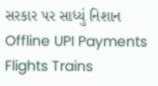સરકાર પર સાધ્યું નિશાન
Offline UPI Payments Flights Trains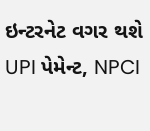ઇન્ટરનેટ વગર થશે UPI પેમેન્ટ, NPCI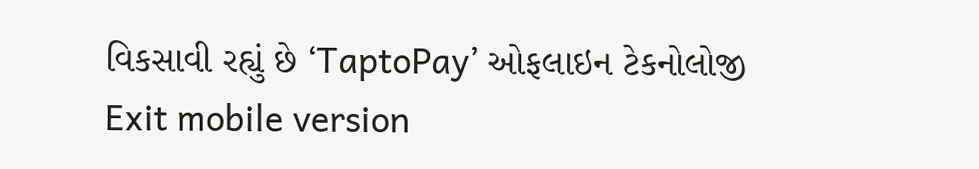વિકસાવી રહ્યું છે ‘TaptoPay’ ઓફલાઇન ટેકનોલોજી
Exit mobile version